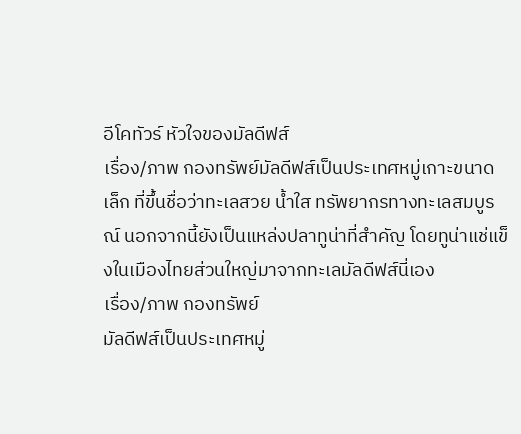อีโคทัวร์ หัวใจของมัลดีฟส์
เรื่อง/ภาพ กองทรัพย์มัลดีฟส์เป็นประเทศหมู่เกาะขนาดเล็ก ที่ขึ้นชื่อว่าทะเลสวย น้ำใส ทรัพยากรทางทะเลสมบูรณ์ นอกจากนี้ยังเป็นแหล่งปลาทูน่าที่สำคัญ โดยทูน่าแช่แข็งในเมืองไทยส่วนใหญ่มาจากทะเลมัลดีฟส์นี่เอง
เรื่อง/ภาพ กองทรัพย์
มัลดีฟส์เป็นประเทศหมู่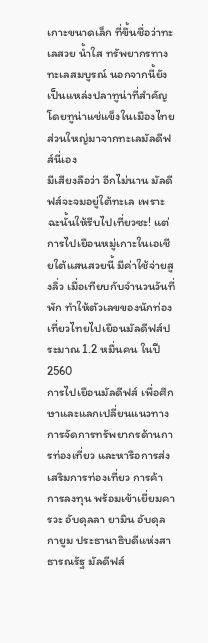เกาะขนาดเล็ก ที่ขึ้นชื่อว่าทะเลสวย น้ำใส ทรัพยากรทางทะเลสมบูรณ์ นอกจากนี้ยังเป็นแหล่งปลาทูน่าที่สำคัญ โดยทูน่าแช่แข็งในเมืองไทยส่วนใหญ่มาจากทะเลมัลดีฟส์นี่เอง
มีเสียงลือว่า อีกไม่นาน มัลดีฟส์จะจมอยู่ใต้ทะเล เพราะฉะนั้นให้รีบไปเที่ยวซะ! แต่การไปเยือนหมู่เกาะในเอเชียใต้แสนสวยนี้ มีค่าใช้จ่ายสูงลิ่ว เมื่อเทียบกับจำนวนวันที่พัก ทำให้ตัวเลขของนักท่องเที่ยวไทยไปเยือนมัลดีฟส์ประมาณ 1.2 หมื่นคน ในปี 2560
การไปเยือนมัลดีฟส์ เพื่อศึกษาและแลกเปลี่ยนแนวทางการจัดการทรัพยากรด้านการท่องเที่ยว และหารือการส่งเสริมการท่องเที่ยว การค้า การลงทุน พร้อมเข้าเยี่ยมคารวะ อับดุลลา ยามิน อับดุล กายูม ประธานาธิบดีแห่งสาธารณรัฐ มัลดีฟส์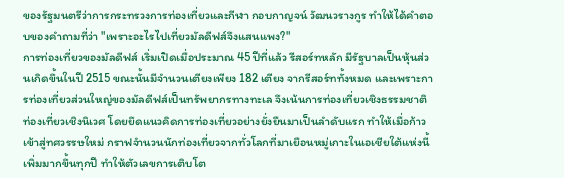ของรัฐมนตรีว่าการกระทรวงการท่องเที่ยวและกีฬา กอบกาญจน์ วัฒนวรางกูร ทำให้ได้คำตอบของคำถามที่ว่า "เพราะอะไรไปเที่ยวมัลดีฟส์จึงแสนแพง?"
การท่องเที่ยวของมัลดีฟส์ เริ่มเปิดเมื่อประมาณ 45 ปีที่แล้ว รีสอร์ทหลัก มีรัฐบาลเป็นหุ้นส่วนเกิดขึ้นในปี 2515 ขณะนั้นมีจำนวนเตียงเพียง 182 เตียง จากรีสอร์ททั้งหมด และเพราะการท่องเที่ยวส่วนใหญ่ของมัลดีฟส์เป็นทรัพยากรทางทะเล จึงเน้นการท่องเที่ยวเชิงธรรมชาติ ท่องเที่ยวเชิงนิเวศ โดยยึดแนวคิดการท่องเที่ยวอย่างยั่งยืนมาเป็นลำดับแรก ทำให้เมื่อก้าวเข้าสู่ทศวรรษใหม่ กราฟจำนวนนักท่องเที่ยวจากทั่วโลกที่มาเยือนหมู่เกาะในเอเชียใต้แห่งนี้เพิ่มมากขึ้นทุกปี ทำให้ตัวเลขการเติบโต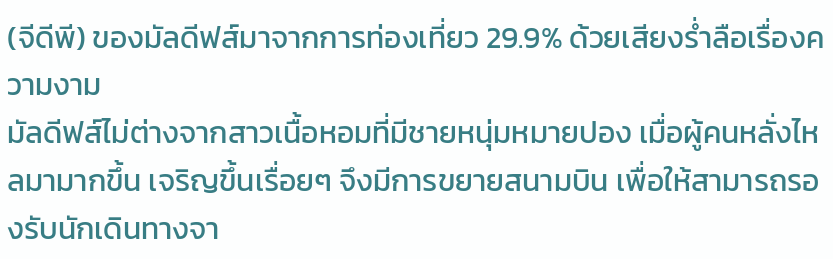(จีดีพี) ของมัลดีฟส์มาจากการท่องเที่ยว 29.9% ด้วยเสียงร่ำลือเรื่องความงาม
มัลดีฟส์ไม่ต่างจากสาวเนื้อหอมที่มีชายหนุ่มหมายปอง เมื่อผู้คนหลั่งไหลมามากขึ้น เจริญขึ้นเรื่อยๆ จึงมีการขยายสนามบิน เพื่อให้สามารถรองรับนักเดินทางจา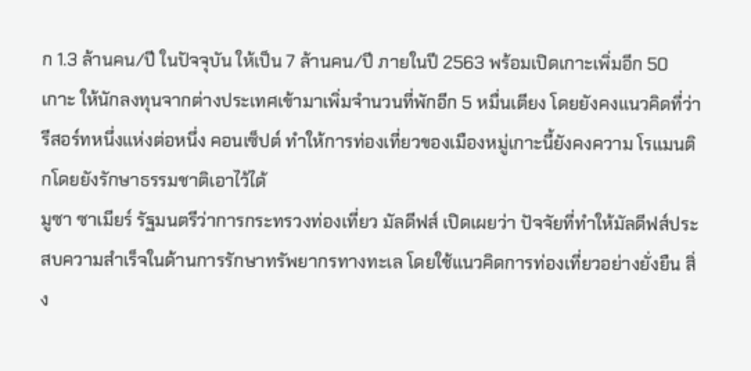ก 1.3 ล้านคน/ปี ในปัจจุบัน ให้เป็น 7 ล้านคน/ปี ภายในปี 2563 พร้อมเปิดเกาะเพิ่มอีก 50 เกาะ ให้นักลงทุนจากต่างประเทศเข้ามาเพิ่มจำนวนที่พักอีก 5 หมื่นเตียง โดยยังคงแนวคิดที่ว่า รีสอร์ทหนึ่งแห่งต่อหนึ่ง คอนเซ็ปต์ ทำให้การท่องเที่ยวของเมืองหมู่เกาะนี้ยังคงความ โรแมนติกโดยยังรักษาธรรมชาติเอาไว้ได้
มูซา ซาเมียร์ รัฐมนตรีว่าการกระทรวงท่องเที่ยว มัลดีฟส์ เปิดเผยว่า ปัจจัยที่ทำให้มัลดีฟส์ประสบความสำเร็จในด้านการรักษาทรัพยากรทางทะเล โดยใช้แนวคิดการท่องเที่ยวอย่างยั่งยืน สิ่ง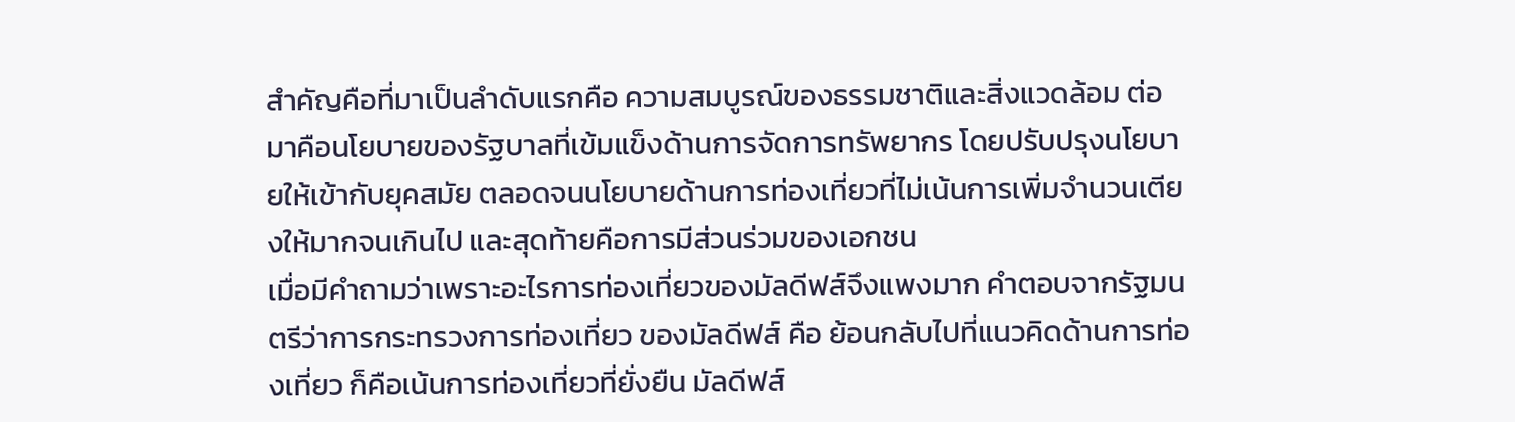สำคัญคือที่มาเป็นลำดับแรกคือ ความสมบูรณ์ของธรรมชาติและสิ่งแวดล้อม ต่อมาคือนโยบายของรัฐบาลที่เข้มแข็งด้านการจัดการทรัพยากร โดยปรับปรุงนโยบายให้เข้ากับยุคสมัย ตลอดจนนโยบายด้านการท่องเที่ยวที่ไม่เน้นการเพิ่มจำนวนเตียงให้มากจนเกินไป และสุดท้ายคือการมีส่วนร่วมของเอกชน
เมื่อมีคำถามว่าเพราะอะไรการท่องเที่ยวของมัลดีฟส์จึงแพงมาก คำตอบจากรัฐมนตรีว่าการกระทรวงการท่องเที่ยว ของมัลดีฟส์ คือ ย้อนกลับไปที่แนวคิดด้านการท่องเที่ยว ก็คือเน้นการท่องเที่ยวที่ยั่งยืน มัลดีฟส์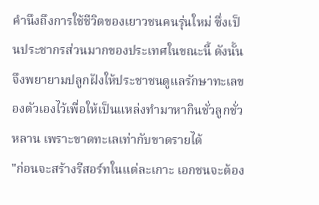คำนึงถึงการใช้ชีวิตของเยาวชนคนรุ่นใหม่ ซึ่งเป็นประชากรส่วนมากของประเทศในขณะนี้ ดังนั้นจึงพยายามปลูกฝังให้ประชาชนดูแลรักษาทะเลของตัวเองไว้เพื่อให้เป็นแหล่งทำมาหากินชั่วลูกชั่วหลาน เพราะขาดทะเลเท่ากับขาดรายได้
"ก่อนจะสร้างรีสอร์ทในแต่ละเกาะ เอกชนจะต้อง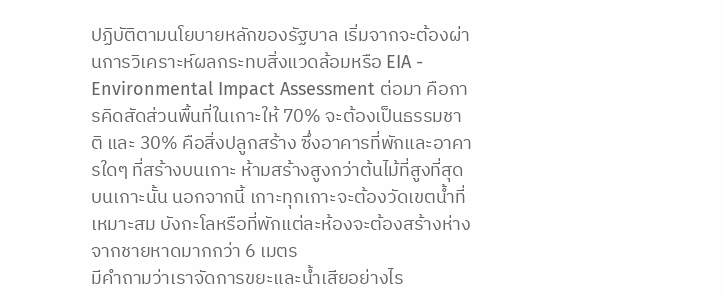ปฏิบัติตามนโยบายหลักของรัฐบาล เริ่มจากจะต้องผ่านการวิเคราะห์ผลกระทบสิ่งแวดล้อมหรือ EIA - Environmental Impact Assessment ต่อมา คือการคิดสัดส่วนพื้นที่ในเกาะให้ 70% จะต้องเป็นธรรมชาติ และ 30% คือสิ่งปลูกสร้าง ซึ่งอาคารที่พักและอาคารใดๆ ที่สร้างบนเกาะ ห้ามสร้างสูงกว่าต้นไม้ที่สูงที่สุดบนเกาะนั้น นอกจากนี้ เกาะทุกเกาะจะต้องวัดเขตน้ำที่เหมาะสม บังกะโลหรือที่พักแต่ละห้องจะต้องสร้างห่างจากชายหาดมากกว่า 6 เมตร
มีคำถามว่าเราจัดการขยะและน้ำเสียอย่างไร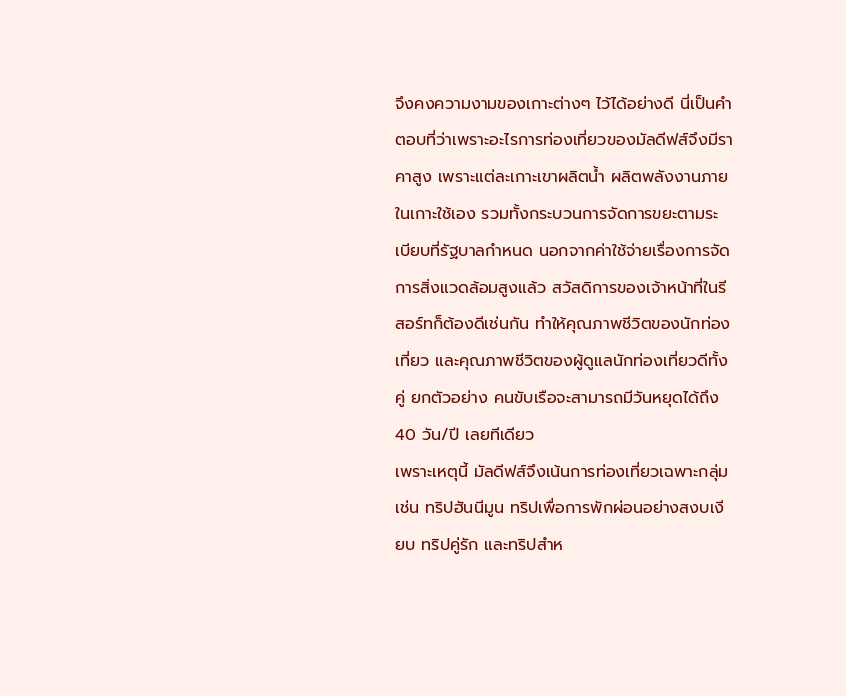จึงคงความงามของเกาะต่างๆ ไว้ได้อย่างดี นี่เป็นคำตอบที่ว่าเพราะอะไรการท่องเที่ยวของมัลดีฟส์จึงมีราคาสูง เพราะแต่ละเกาะเขาผลิตน้ำ ผลิตพลังงานภายในเกาะใช้เอง รวมทั้งกระบวนการจัดการขยะตามระเบียบที่รัฐบาลกำหนด นอกจากค่าใช้จ่ายเรื่องการจัดการสิ่งแวดล้อมสูงแล้ว สวัสดิการของเจ้าหน้าที่ในรีสอร์ทก็ต้องดีเช่นกัน ทำให้คุณภาพชีวิตของนักท่องเที่ยว และคุณภาพชีวิตของผู้ดูแลนักท่องเที่ยวดีทั้งคู่ ยกตัวอย่าง คนขับเรือจะสามารถมีวันหยุดได้ถึง 40 วัน/ปี เลยทีเดียว
เพราะเหตุนี้ มัลดีฟส์จึงเน้นการท่องเที่ยวเฉพาะกลุ่ม เช่น ทริปฮันนีมูน ทริปเพื่อการพักผ่อนอย่างสงบเงียบ ทริปคู่รัก และทริปสำห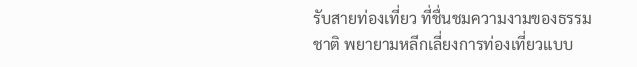รับสายท่องเที่ยว ที่ชื่นชมความงามของธรรมชาติ พยายามหลีกเลี่ยงการท่องเที่ยวแบบ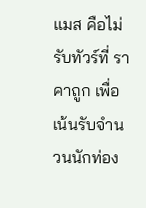แมส คือไม่รับทัวร์ที่ ราคาถูก เพื่อเน้นรับจำนวนนักท่อง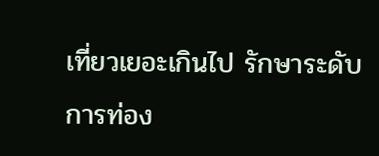เที่ยวเยอะเกินไป รักษาระดับ การท่อง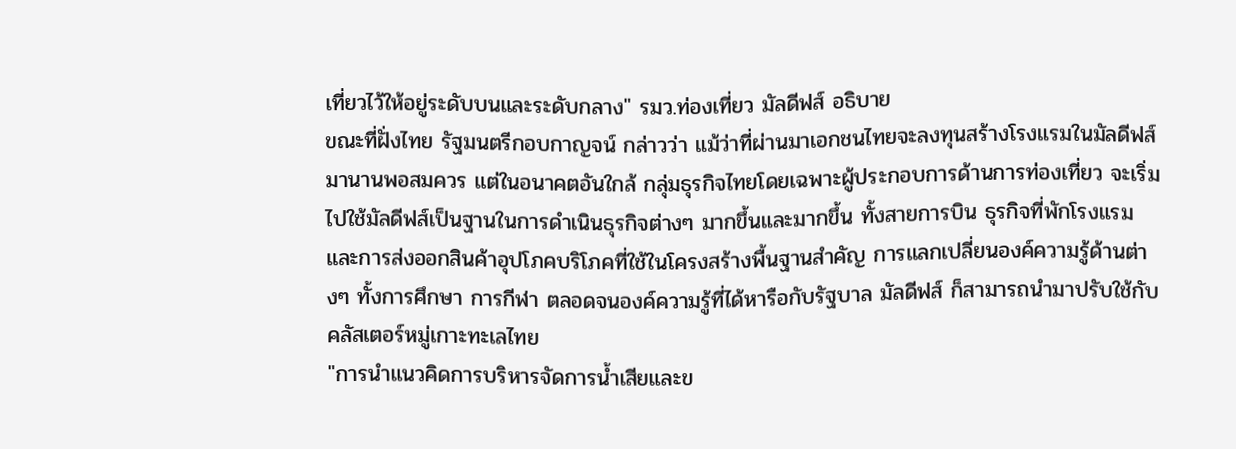เที่ยวไว้ให้อยู่ระดับบนและระดับกลาง" รมว.ท่องเที่ยว มัลดีฟส์ อธิบาย
ขณะที่ฝั่งไทย รัฐมนตรีกอบกาญจน์ กล่าวว่า แม้ว่าที่ผ่านมาเอกชนไทยจะลงทุนสร้างโรงแรมในมัลดีฟส์มานานพอสมควร แต่ในอนาคตอันใกล้ กลุ่มธุรกิจไทยโดยเฉพาะผู้ประกอบการด้านการท่องเที่ยว จะเริ่มไปใช้มัลดีฟส์เป็นฐานในการดำเนินธุรกิจต่างๆ มากขึ้นและมากขึ้น ทั้งสายการบิน ธุรกิจที่พักโรงแรม และการส่งออกสินค้าอุปโภคบริโภคที่ใช้ในโครงสร้างพื้นฐานสำคัญ การแลกเปลี่ยนองค์ความรู้ด้านต่างๆ ทั้งการศึกษา การกีฬา ตลอดจนองค์ความรู้ที่ได้หารือกับรัฐบาล มัลดีฟส์ ก็สามารถนำมาปรับใช้กับคลัสเตอร์หมู่เกาะทะเลไทย
"การนำแนวคิดการบริหารจัดการน้ำเสียและข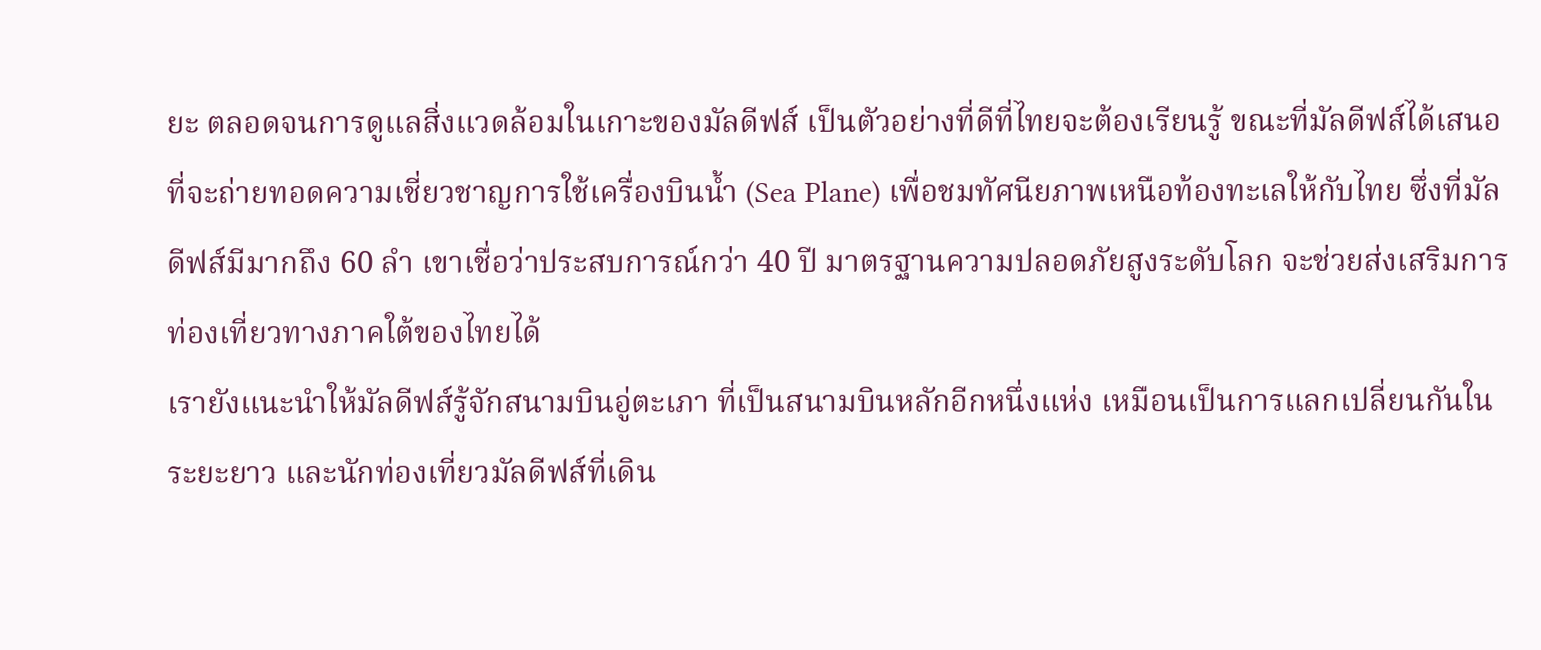ยะ ตลอดจนการดูแลสิ่งแวดล้อมในเกาะของมัลดีฟส์ เป็นตัวอย่างที่ดีที่ไทยจะต้องเรียนรู้ ขณะที่มัลดีฟส์ได้เสนอที่จะถ่ายทอดความเชี่ยวชาญการใช้เครื่องบินน้ำ (Sea Plane) เพื่อชมทัศนียภาพเหนือท้องทะเลให้กับไทย ซึ่งที่มัลดีฟส์มีมากถึง 60 ลำ เขาเชื่อว่าประสบการณ์กว่า 40 ปี มาตรฐานความปลอดภัยสูงระดับโลก จะช่วยส่งเสริมการท่องเที่ยวทางภาคใต้ของไทยได้
เรายังแนะนำให้มัลดีฟส์รู้จักสนามบินอู่ตะเภา ที่เป็นสนามบินหลักอีกหนึ่งแห่ง เหมือนเป็นการแลกเปลี่ยนกันในระยะยาว และนักท่องเที่ยวมัลดีฟส์ที่เดิน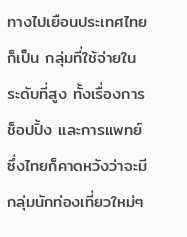ทางไปเยือนประเทศไทย ก็เป็น กลุ่มที่ใช้จ่ายในระดับที่สูง ทั้งเรื่องการช็อปปิ้ง และการแพทย์ ซึ่งไทยก็คาดหวังว่าจะมีกลุ่มนักท่องเที่ยวใหม่ๆ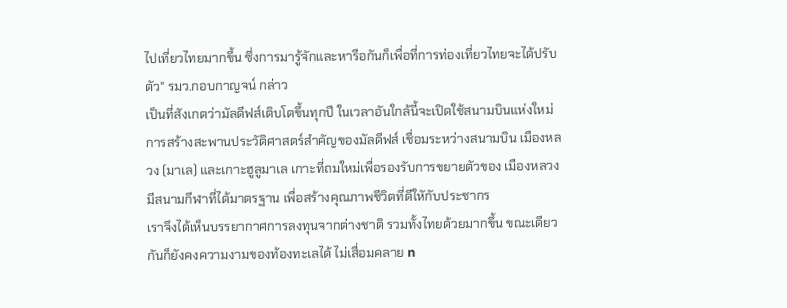ไปเที่ยวไทยมากขึ้น ซึ่งการมารู้จักและหารือกันก็เพื่อที่การท่องเที่ยวไทยจะได้ปรับตัว" รมว.กอบกาญจน์ กล่าว
เป็นที่สังเกตว่ามัลดีฟส์เติบโตขึ้นทุกปี ในเวลาอันใกล้นี้จะเปิดใช้สนามบินแห่งใหม่ การสร้างสะพานประวัติศาสตร์สำคัญของมัลดีฟส์ เชื่อมระหว่างสนามบิน เมืองหลวง (มาเล) และเกาะฮูลูมาเล เกาะที่ถมใหม่เพื่อรองรับการขยายตัวของ เมืองหลวง มีสนามกีฬาที่ได้มาตรฐาน เพื่อสร้างคุณภาพชีวิตที่ดีใหักับประชากร
เราจึงได้เห็นบรรยากาศการลงทุนจากต่างชาติ รวมทั้งไทยด้วยมากขึ้น ขณะเดียวกันก็ยังคงความงามของท้องทะเลได้ ไม่เสื่อมคลาย n